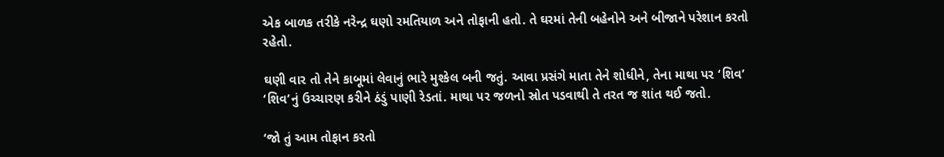એક બાળક તરીકે નરેન્દ્ર ઘણો રમતિયાળ અને તોફાની હતો. તે ઘરમાં તેની બહેનોને અને બીજાને પરેશાન કરતો રહેતો.

ઘણી વાર તો તેને કાબૂમાં લેવાનું ભારે મુશ્કેલ બની જતું. આવા પ્રસંગે માતા તેને શોધીને, તેના માથા પર ‘શિવ’ ‘શિવ’નું ઉચ્ચારણ કરીને ઠંડું પાણી રેડતાં. માથા પર જળનો સ્રોત પડવાથી તે તરત જ શાંત થઈ જતો.

‘જો તું આમ તોફાન કરતો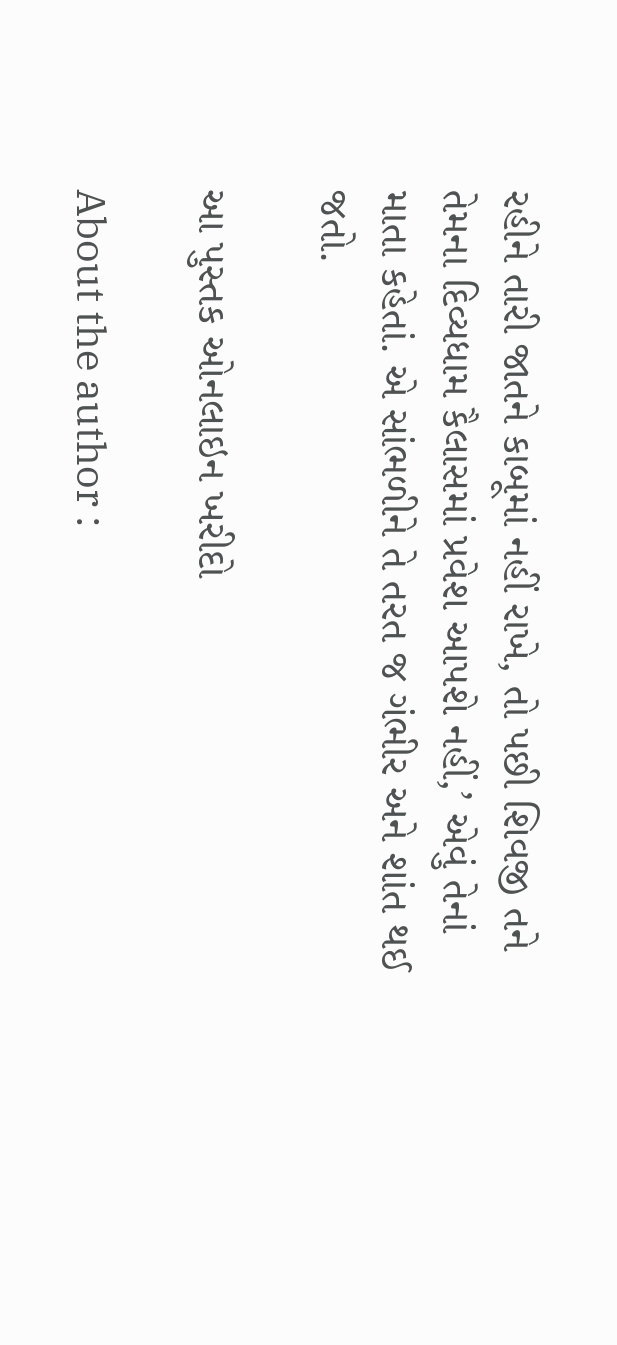રહીને તારી જાતને કાબૂમાં નહીં રાખે, તો પછી શિવજી તને તેમના દિવ્યધામ કૈલાસમાં પ્રવેશ આપશે નહીં,’ એવું તેનાં માતા કહેતાં. એ સાંભળીને તે તરત જ ગંભીર અને શાંત થઈ જતો.

આ પુસ્તક ઓનલાઇન ખરીદો

About the author :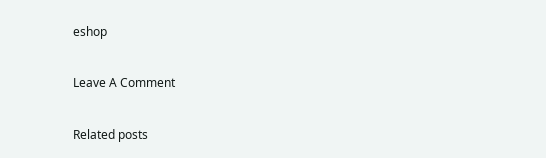eshop

Leave A Comment

Related posts